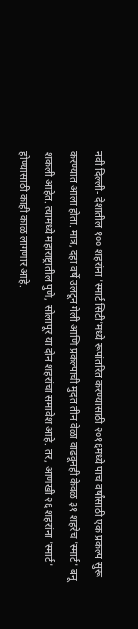नवी दिल्ली- देशातील १०० शहरांना 'स्मार्ट सिटी'मध्ये रूपांतरित करण्यासाठी २०१६मध्ये पाच वर्षांसाठी एक प्रकल्प सुरू करण्यात आला होता. मात्र, दहा वर्षे उलटून गेली आणि प्रकल्पाची मुदत तीन वेळा वाढवूनही केवळ ३१ शहरेच 'स्मार्ट' बनू शकली आहेत. त्यामध्ये महाराष्ट्रातील पुणे, सोलापूर या दोन शहरांचा समावेश आहे. तर, आणखी २६ शहरांना 'स्मार्ट' होण्यासाठी काही काळ लागणार आहे.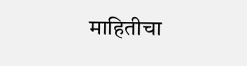माहितीचा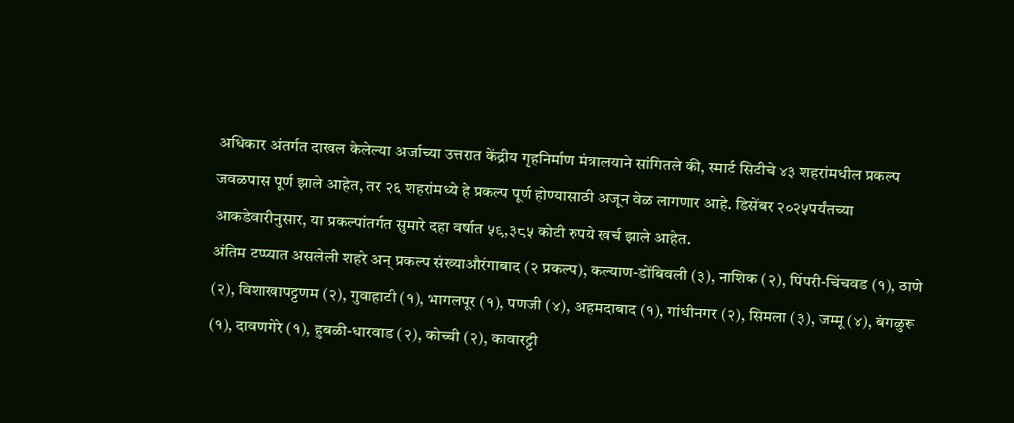अधिकार अंतर्गत दाखल केलेल्या अर्जाच्या उत्तरात केंद्रीय गृहनिर्माण मंत्रालयाने सांगितले की, स्मार्ट सिटीचे ४३ शहरांमधील प्रकल्प जवळपास पूर्ण झाले आहेत, तर २६ शहरांमध्ये हे प्रकल्प पूर्ण होण्यासाठी अजून वेळ लागणार आहे. डिसेंबर २०२५पर्यंतच्या आकडेवारीनुसार, या प्रकल्पांतर्गत सुमारे दहा वर्षात ५९,३८५ कोटी रुपये खर्च झाले आहेत.
अंतिम टप्प्यात असलेली शहरे अन् प्रकल्प संख्याऔरंगाबाद (२ प्रकल्प), कल्याण-डोंबिवली (३), नाशिक (२), पिंपरी-चिंचवड (१), ठाणे (२), विशाखापट्टणम (२), गुवाहाटी (१), भागलपूर (१), पणजी (४), अहमदाबाद (१), गांधीनगर (२), सिमला (३), जम्मू (४), बंगळुरू (१), दावणगेरे (१), हुबळी-धारवाड (२), कोच्ची (२), कावारट्टी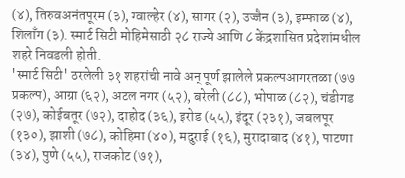(४), तिरुवअनंतपूरम (३), ग्वाल्हेर (४), सागर (२), उज्जैन (३), इम्फाळ (४), शिलाँग (३). स्मार्ट सिटी मोहिमेसाठी २८ राज्ये आणि ८ केंद्रशासित प्रदेशांमधील शहरे निवडली होती.
'स्मार्ट सिटी' ठरलेली ३१ शहरांची नावे अन् पूर्ण झालेले प्रकल्पआगरतळा (७७ प्रकल्प), आग्रा (६२), अटल नगर (५२), बरेली (८८), भोपाळ (८२), चंडीगड (२७), कोईबतूर (७२), दाहोद (३६), इरोड (५५), इंदूर (२३१), जबलपूर (१३०), झाशी (७८), कोहिमा (४०), मदुराई (१६), मुरादाबाद (४१), पाटणा (३४), पुणे (५५), राजकोट (७१),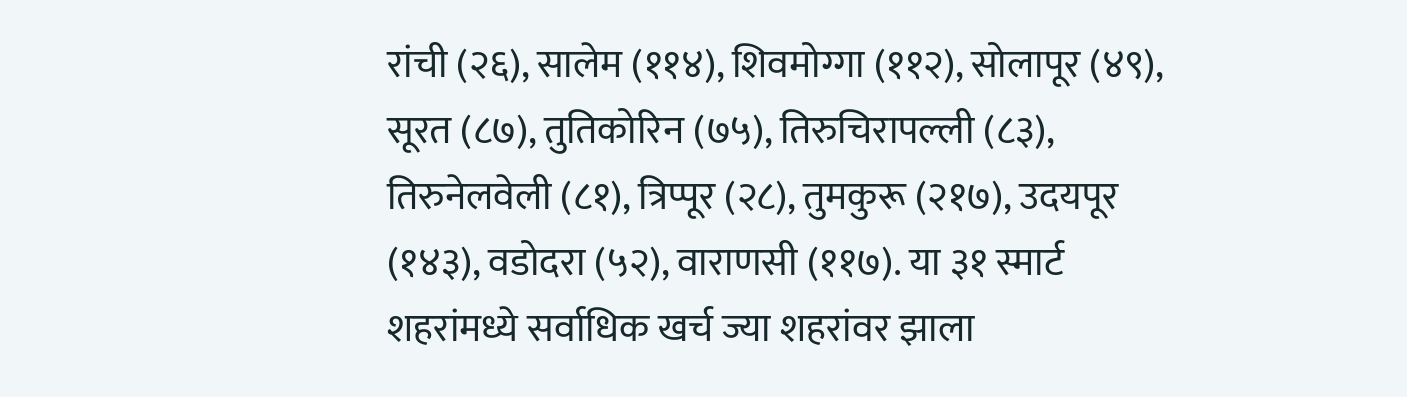रांची (२६), सालेम (११४), शिवमोग्गा (११२), सोलापूर (४९), सूरत (८७), तुतिकोरिन (७५), तिरुचिरापल्ली (८३), तिरुनेलवेली (८१), त्रिप्पूर (२८), तुमकुरू (२१७), उदयपूर (१४३), वडोदरा (५२), वाराणसी (११७). या ३१ स्मार्ट शहरांमध्ये सर्वाधिक खर्च ज्या शहरांवर झाला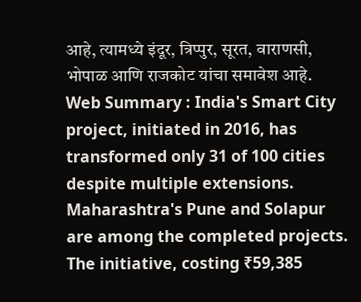आहे, त्यामध्ये इंदूर, त्रिप्पुर, सूरत, वाराणसी, भोपाळ आणि राजकोट यांचा समावेश आहे.
Web Summary : India's Smart City project, initiated in 2016, has transformed only 31 of 100 cities despite multiple extensions. Maharashtra's Pune and Solapur are among the completed projects. The initiative, costing ₹59,385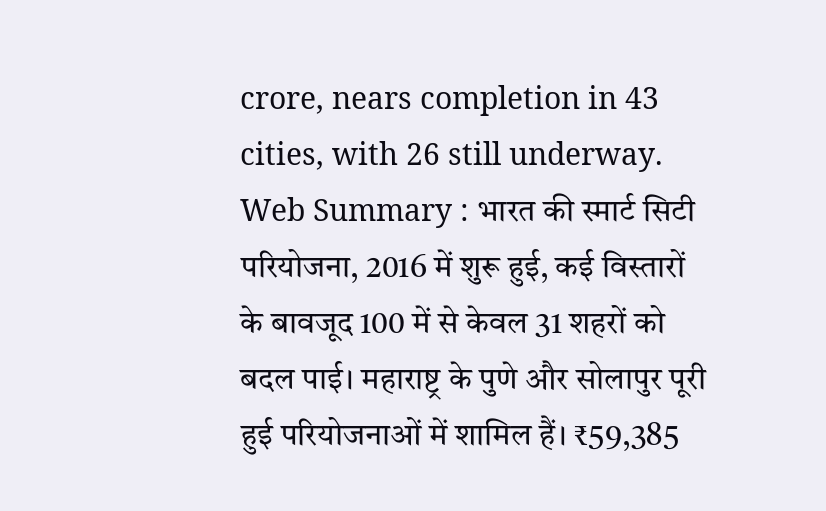crore, nears completion in 43 cities, with 26 still underway.
Web Summary : भारत की स्मार्ट सिटी परियोजना, 2016 में शुरू हुई, कई विस्तारों के बावजूद 100 में से केवल 31 शहरों को बदल पाई। महाराष्ट्र के पुणे और सोलापुर पूरी हुई परियोजनाओं में शामिल हैं। ₹59,385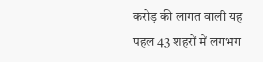करोड़ की लागत वाली यह पहल 43 शहरों में लगभग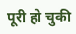पूरी हो चुकी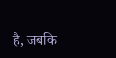है, जबकि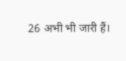26 अभी भी जारी हैं।